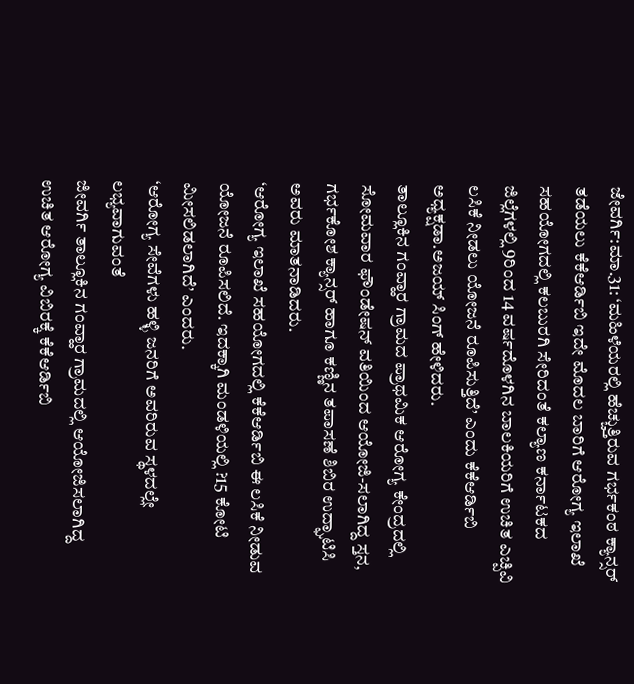ಜೇವರ್ಗಿ:ಮಾ.31: ‘ಮಹಿಳೆಯರಲ್ಲಿ ಹೆಚ್ಚುತ್ತಿರುವ ಗರ್ಭಕಂಠ ಕ್ಯಾನ್ಸರ್ ತಡೆಯಲು ಕೆಕೆಆರ್ಡಿಬಿ ಇದೇ ಮೊದಲ ಬಾರಿಗೆ ಆರೋಗ್ಯ ಇಲಾಖೆ ಸಹಯೋಗದಲ್ಲಿ ಕಲಬುರಗಿ ಸೇರಿದಂತೆ ಕಲ್ಯಾಣ ಕರ್ನಾಟಕದ ಜಿಲ್ಲೆಗಳಲ್ಲಿ 9ರಿಂದ 14 ವರ್ಷದೊಳಗಿನ ಬಾಲಕಿಯರಿಗೆ ಉಚಿತ ಎಚ್ಪಿವಿ ಲಸಿಕೆ ನೀಡಲು ಯೋಜನೆ ರೂಪಿಸುತ್ತಿದೆ’ ಎಂದು ಕೆಕೆಆರ್ಡಿಬಿ ಅಧ್ಯಕ್ಷಡಾ.ಅಜಯ್ ಸಿಂಗ್ ಹೇಳಿದರು.
ತಾಲ್ಲೂಕಿನ ಗಂವ್ಹಾರ ಗ್ರಾಮದ ಪ್ರಾಥಮಿಕ ಆರೋಗ್ಯ ಕೇಂದ್ರದಲ್ಲಿ ಸೋಮವಾರ ಫೌಂಡೇಷನ್ ವತಿಯಿಂದ ಆಯೋಜಿ-ಸಲಾಗಿದ್ದ ಸ್ತನ, ಗರ್ಭಕೋಶ ಕ್ಯಾನ್ಸರ್ ಹಾಗೂ ಕಣ್ಣಿನ ತಪಾಸಣೆ ಶಿಬಿರ ಉದ್ಘಾಟಿಸಿ ಅವರು ಮಾತನಾಡಿದರು.
‘ಆರೋಗ್ಯ ಇಲಾಖೆ ಸಹಯೋಗದಲ್ಲಿ ಕೆಕೆಆರ್ಡಿಬಿ ಈ ಲಸಿಕೆ ನೀಡುವ ಯೋಜನೆ ರೂಪಿಸಲಿದೆ. ಇದಕ್ಕಾಗಿ ಮಂಡಳಿಯಲ್ಲಿ ?15 ಕೋಟಿ ಮೀಸಲಿಡಲಾಗಿದೆ’ ಎಂದರು.
‘ಆರೋಗ್ಯ ಸೇವೆಗಳು ಹಳ್ಳಿ ಜನರಿಗೆ ಅವರಿರುವ ಸ್ಥಳದಲ್ಲೇ ಲಭ್ಯವಾಗುವಂತೆ
ಜೀವರ್ಗಿ ತಾಲ್ಲೂಕಿನ ಗಂವ್ಹಾರ ಗ್ರಾಮದಲ್ಲಿ ಆಯೋಜಿಸಲಾಗಿದ್ದ ಉಚಿತ ಆರೋಗ್ಯ ವಿಬಿರಕ್ಕೆ ಕೆಕೆಆರ್ಡಿಬಿ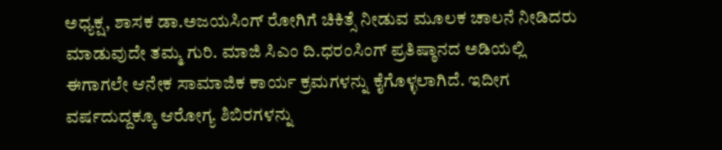ಅಧ್ಯಕ್ಷ, ಶಾಸಕ ಡಾ.ಅಜಯಸಿಂಗ್ ರೋಗಿಗೆ ಚಿಕಿತ್ಸೆ ನೀಡುವ ಮೂಲಕ ಚಾಲನೆ ನೀಡಿದರು
ಮಾಡುವುದೇ ತಮ್ಮ ಗುರಿ. ಮಾಜಿ ಸಿಎಂ ದಿ.ಧರಂಸಿಂಗ್ ಪ್ರತಿಷ್ಠಾನದ ಅಡಿಯಲ್ಲಿ ಈಗಾಗಲೇ ಆನೇಕ ಸಾಮಾಜಿಕ ಕಾರ್ಯ ಕ್ರಮಗಳನ್ನು ಕೈಗೊಳ್ಳಲಾಗಿದೆ. ಇದೀಗ ವರ್ಷದುದ್ದಕ್ಕೂ ಆರೋಗ್ಯ ಶಿಬಿರಗಳನ್ನು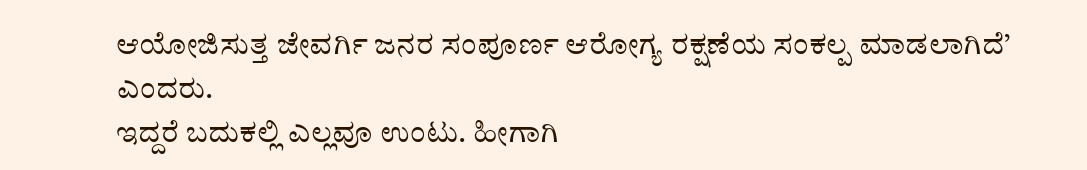ಆಯೋಜಿಸುತ್ತ ಜೇವರ್ಗಿ ಜನರ ಸಂಪೂರ್ಣ ಆರೋಗ್ಯ ರಕ್ಷಣೆಯ ಸಂಕಲ್ಪ ಮಾಡಲಾಗಿದೆ’ ಎಂದರು.
ಇದ್ದರೆ ಬದುಕಲ್ಲಿ ಎಲ್ಲವೂ ಉಂಟು. ಹೀಗಾಗಿ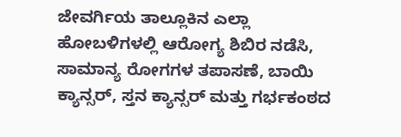ಜೇವರ್ಗಿಯ ತಾಲ್ಲೂಕಿನ ಎಲ್ಲಾ ಹೋಬಳಿಗಳಲ್ಲಿ ಆರೋಗ್ಯ ಶಿಬಿರ ನಡೆಸಿ, ಸಾಮಾನ್ಯ ರೋಗಗಳ ತಪಾಸಣೆ, ಬಾಯಿ ಕ್ಯಾನ್ಸರ್, ಸ್ತನ ಕ್ಯಾನ್ಸರ್ ಮತ್ತು ಗರ್ಭಕಂಠದ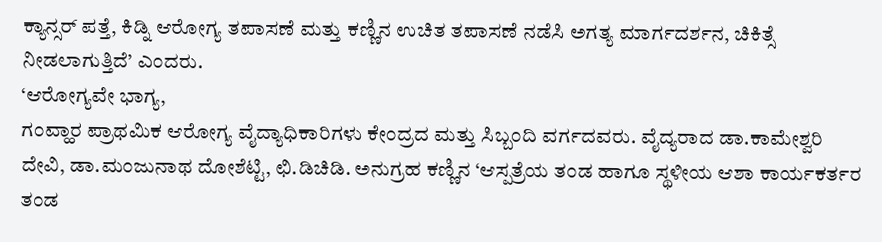ಕ್ಯಾನ್ಸರ್ ಪತ್ತೆ, ಕಿಡ್ನಿ ಆರೋಗ್ಯ ತಪಾಸಣೆ ಮತ್ತು ಕಣ್ಣಿನ ಉಚಿತ ತಪಾಸಣೆ ನಡೆಸಿ ಅಗತ್ಯ ಮಾರ್ಗದರ್ಶನ, ಚಿಕಿತ್ಸೆ ನೀಡಲಾಗುತ್ತಿದೆ’ ಎಂದರು.
‘ಆರೋಗ್ಯವೇ ಭಾಗ್ಯ,
ಗಂವ್ಹಾರ ಪ್ರಾಥಮಿಕ ಆರೋಗ್ಯ ವೈದ್ಯಾಧಿಕಾರಿಗಳು ಕೇಂದ್ರದ ಮತ್ತು ಸಿಬ್ಬಂದಿ ವರ್ಗದವರು. ವೈದ್ಯರಾದ ಡಾ.ಕಾಮೇಶ್ವರಿ ದೇವಿ, ಡಾ.ಮಂಜುನಾಥ ದೋಶೆಟ್ಟಿ, ಛಿ.ಡಿಚಿಡಿ. ಅನುಗ್ರಹ ಕಣ್ಣಿನ ‘ಆಸ್ಪತ್ರೆಯ ತಂಡ ಹಾಗೂ ಸ್ಥಳೀಯ ಆಶಾ ಕಾರ್ಯಕರ್ತರ ತಂಡ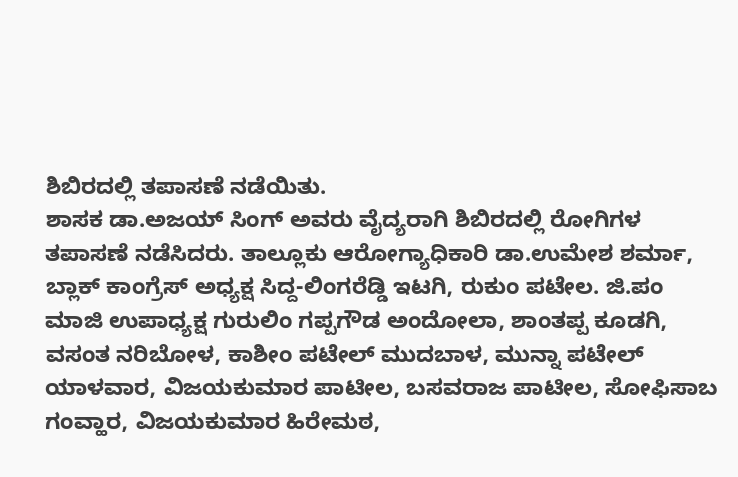ಶಿಬಿರದಲ್ಲಿ ತಪಾಸಣೆ ನಡೆಯಿತು.
ಶಾಸಕ ಡಾ.ಅಜಯ್ ಸಿಂಗ್ ಅವರು ವೈದ್ಯರಾಗಿ ಶಿಬಿರದಲ್ಲಿ ರೋಗಿಗಳ ತಪಾಸಣೆ ನಡೆಸಿದರು. ತಾಲ್ಲೂಕು ಆರೋಗ್ಯಾಧಿಕಾರಿ ಡಾ.ಉಮೇಶ ಶರ್ಮಾ, ಬ್ಲಾಕ್ ಕಾಂಗ್ರೆಸ್ ಅಧ್ಯಕ್ಷ ಸಿದ್ದ-ಲಿಂಗರೆಡ್ಡಿ ಇಟಗಿ, ರುಕುಂ ಪಟೇಲ. ಜಿ.ಪಂ ಮಾಜಿ ಉಪಾಧ್ಯಕ್ಷ ಗುರುಲಿಂ ಗಪ್ಪಗೌಡ ಅಂದೋಲಾ, ಶಾಂತಪ್ಪ ಕೂಡಗಿ, ವಸಂತ ನರಿಬೋಳ, ಕಾಶೀಂ ಪಟೇಲ್ ಮುದಬಾಳ, ಮುನ್ನಾ ಪಟೇಲ್ ಯಾಳವಾರ, ವಿಜಯಕುಮಾರ ಪಾಟೀಲ, ಬಸವರಾಜ ಪಾಟೀಲ, ಸೋಫಿಸಾಬ ಗಂವ್ಹಾರ, ವಿಜಯಕುಮಾರ ಹಿರೇಮಠ,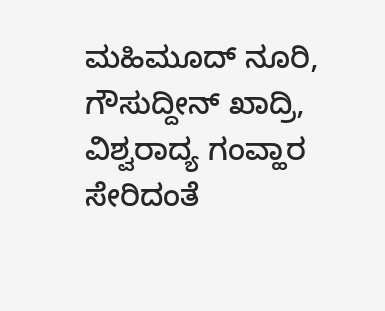ಮಹಿಮೂದ್ ನೂರಿ, ಗೌಸುದ್ದೀನ್ ಖಾದ್ರಿ, ವಿಶ್ವರಾದ್ಯ ಗಂವ್ಹಾರ ಸೇರಿದಂತೆ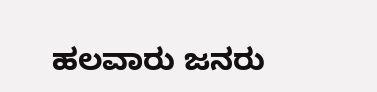ಹಲವಾರು ಜನರು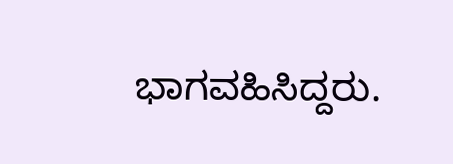ಭಾಗವಹಿಸಿದ್ದರು.